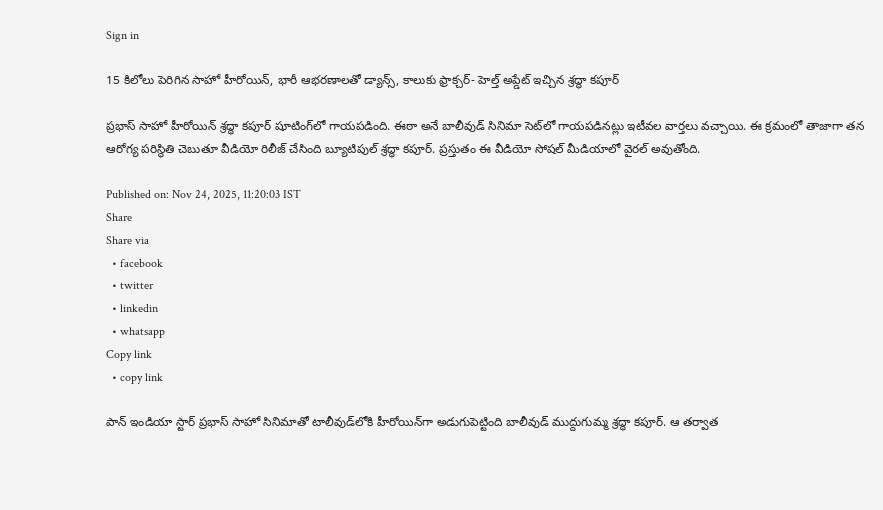Sign in

15 కిలోలు పెరిగిన సాహో హీరోయిన్, భారీ ఆభరణాలతో డ్యాన్స్, కాలుకు ఫ్రాక్చర్- హెల్త్ అప్డేట్ ఇచ్చిన శ్రద్ధా కపూర్

ప్రభాస్ సాహో హీరోయిన్ శ్రద్ధా కపూర్ షూటింగ్‌లో గాయపడింది. ఈఠా అనే బాలీవుడ్ సినిమా సెట్‌లో గాయపడినట్లు ఇటీవల వార్తలు వచ్చాయి. ఈ క్రమంలో తాజాగా తన ఆరోగ్య పరిస్థితి చెబుతూ వీడియో రిలీజ్ చేసింది బ్యూటిపుల్ శ్రద్ధా కపూర్. ప్రస్తుతం ఈ వీడియో సోషల్ మీడియాలో వైరల్ అవుతోంది.

Published on: Nov 24, 2025, 11:20:03 IST
Share
Share via
  • facebook
  • twitter
  • linkedin
  • whatsapp
Copy link
  • copy link

పాన్ ఇండియా స్టార్ ప్రభాస్‌ సాహో సినిమాతో టాలీవుడ్‌లోకి హీరోయిన్‌గా అడుగుపెట్టింది బాలీవుడ్ ముద్దుగుమ్మ శ్రద్ధా కపూర్. ఆ తర్వాత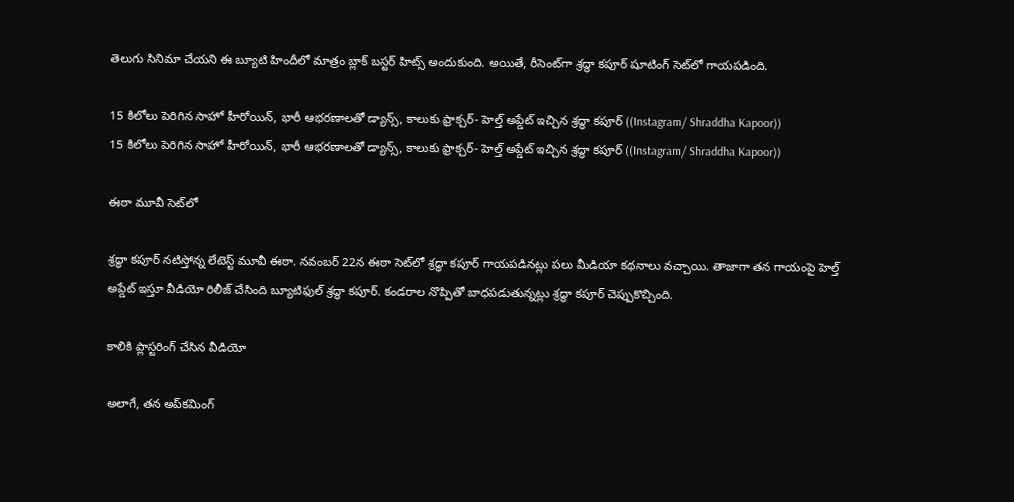తెలుగు సినిమా చేయని ఈ బ్యూటి హిందీలో మాత్రం బ్లాక్ బస్టర్ హిట్స్ అందుకుంది. అయితే, రీసెంట్‌గా శ్రద్ధా కపూర్ షూటింగ్ సెట్‌లో గాయపడింది.

15 కిలోలు పెరిగిన సాహో హీరోయిన్, భారీ ఆభరణాలతో డ్యాన్స్, కాలుకు ఫ్రాక్చర్- హెల్త్ అప్డేట్ ఇచ్చిన శ్రద్ధా కపూర్ ((Instagram/ Shraddha Kapoor))
15 కిలోలు పెరిగిన సాహో హీరోయిన్, భారీ ఆభరణాలతో డ్యాన్స్, కాలుకు ఫ్రాక్చర్- హెల్త్ అప్డేట్ ఇచ్చిన శ్రద్ధా కపూర్ ((Instagram/ Shraddha Kapoor))

ఈఠా మూవీ సెట్‌లో

శ్రద్ధా కపూర్ నటిస్తోన్న లేటెస్ట్ మూవీ ఈఠా. నవంబర్ 22న ఈఠా సెట్‌లో శ్రద్ధా కపూర్ గాయపడినట్లు పలు మీడియా కథనాలు వచ్చాయి. తాజాగా తన గాయంపై హెల్త్ అప్డేట్ ఇస్తూ వీడియో రిలీజ్ చేసింది బ్యూటిఫుల్ శ్రద్ధా కపూర్. కండరాల నొప్పితో బాధపడుతున్నట్లు శ్రద్ధా కపూర్ చెప్పుకొచ్చింది.

కాలికి ప్లాస్టరింగ్ చేసిన వీడియో

అలాగే, తన అప్‌కమింగ్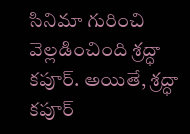సినిమా గురించి వెల్లడించింది శ్రద్ధా కపూర్. అయితే, శ్రద్ధా కపూర్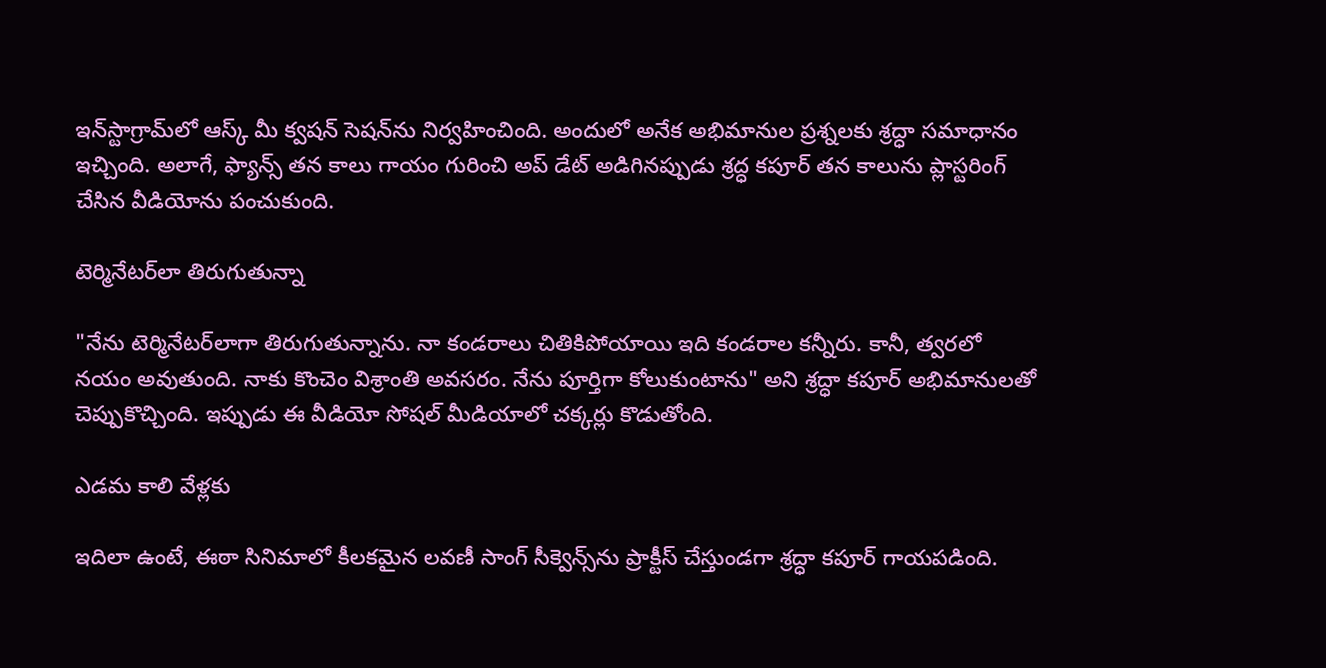ఇన్‌స్టాగ్రామ్‌లో ఆస్క్ మీ క్వషన్ సెషన్‌ను నిర్వహించింది. అందులో అనేక అభిమానుల ప్రశ్నలకు శ్రద్ధా సమాధానం ఇచ్చింది. అలాగే, ఫ్యాన్స్ తన కాలు గాయం గురించి అప్ డేట్ అడిగినప్పుడు శ్రద్ధ కపూర్ తన కాలును ప్లాస్టరింగ్ చేసిన వీడియోను పంచుకుంది.

టెర్మినేటర్‌లా తిరుగుతున్నా

"నేను టెర్మినేటర్‌లాగా తిరుగుతున్నాను. నా కండరాలు చితికిపోయాయి ఇది కండరాల కన్నీరు. కానీ, త్వరలో నయం అవుతుంది. నాకు కొంచెం విశ్రాంతి అవసరం. నేను పూర్తిగా కోలుకుంటాను" అని శ్రద్ధా కపూర్ అభిమానులతో చెప్పుకొచ్చింది. ఇప్పుడు ఈ వీడియో సోషల్ మీడియాలో చక్కర్లు కొడుతోంది.

ఎడమ కాలి వేళ్లకు

ఇదిలా ఉంటే, ఈఠా సినిమాలో కీలకమైన లవణీ సాంగ్ సీక్వెన్స్‌ను ప్రాక్టీస్ చేస్తుండగా శ్రద్ధా కపూర్ గాయపడింది.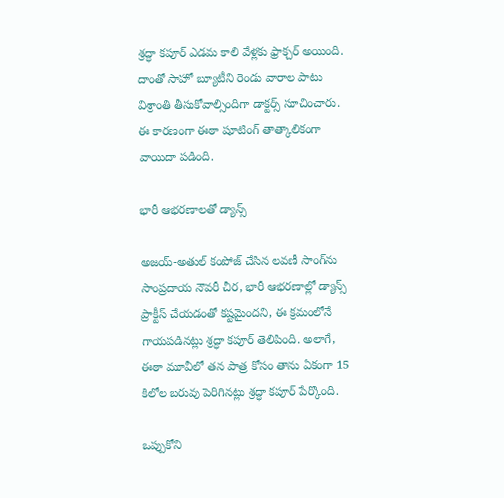శ్రద్ధా కపూర్ ఎడమ కాలి వేళ్లకు ఫ్రాక్చర్ అయింది. దాంతో సాహో బ్యూటీని రెండు వారాల పాటు విశ్రాంతి తీసుకోవాల్సిందిగా డాక్టర్స్ సూచించారు. ఈ కారణంగా ఈఠా షూటింగ్ తాత్కాలికంగా వాయిదా పడింది.

భారీ ఆభరణాలతో డ్యాన్స్

అజయ్-అతుల్ కంపోజ్ చేసిన లవణీ సాంగ్‌ను సాంప్రదాయ నౌవరీ చీర, భారీ ఆభరణాల్లో డ్యాన్స్ ప్రాక్టీస్ చేయడంతో కష్టమైందని, ఈ క్రమంలోనే గాయపడినట్లు శ్రద్ధా కపూర్ తెలిపింది. అలాగే, ఈఠా మూవీలో తన పాత్ర కోసం తాను ఏకంగా 15 కిలోల బరువు పెరిగినట్లు శ్రద్ధా కపూర్ పేర్కొంది.

ఒప్పుకోని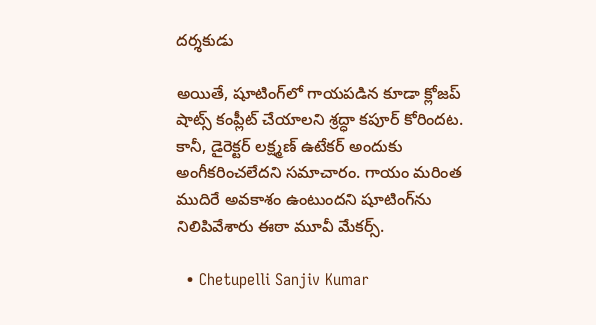దర్శకుడు

అయితే, షూటింగ్‌లో గాయపడిన కూడా క్లోజప్ షాట్స్ కంప్లీట్ చేయాలని శ్రద్ధా కపూర్ కోరిందట. కానీ, డైరెక్టర్ లక్ష్మణ్ ఉటేకర్ అందుకు అంగీకరించలేదని సమాచారం. గాయం మరింత ముదిరే అవకాశం ఉంటుందని షూటింగ్‌ను నిలిపివేశారు ఈఠా మూవీ మేకర్స్.

  • Chetupelli Sanjiv Kumar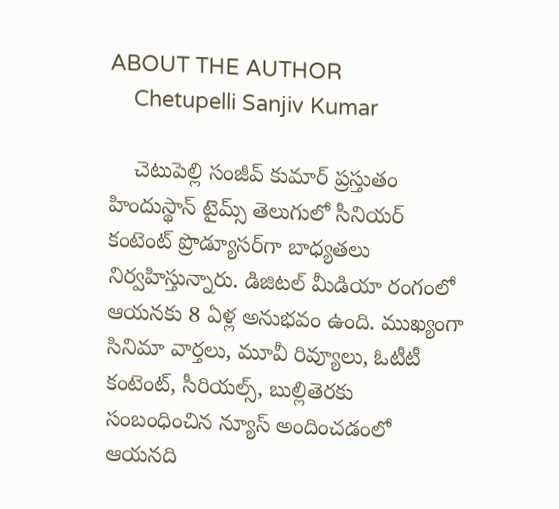ABOUT THE AUTHOR
    Chetupelli Sanjiv Kumar

    చెటుపెల్లి సంజీవ్ కుమార్ ప్రస్తుతం హిందుస్థాన్ టైమ్స్ తెలుగులో సీనియర్ కంటెంట్ ప్రొడ్యూసర్‌గా బాధ్యతలు నిర్వహిస్తున్నారు. డిజిటల్ మీడియా రంగంలో ఆయనకు 8 ఏళ్ల అనుభవం ఉంది. ముఖ్యంగా సినిమా వార్తలు, మూవీ రివ్యూలు, ఓటీటీ కంటెంట్, సీరియల్స్, బుల్లితెరకు సంబంధించిన న్యూస్ అందించడంలో ఆయనది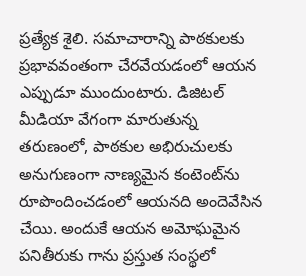ప్రత్యేక శైలి. సమాచారాన్ని పాఠకులకు ప్రభావవంతంగా చేరవేయడంలో ఆయన ఎప్పుడూ ముందుంటారు. డిజిటల్ మీడియా వేగంగా మారుతున్న తరుణంలో, పాఠకుల అభిరుచులకు అనుగుణంగా నాణ్యమైన కంటెంట్‌ను రూపొందించడంలో ఆయనది అందెవేసిన చేయి. అందుకే ఆయన అమోఘమైన పనితీరుకు గాను ప్రస్తుత సంస్థలో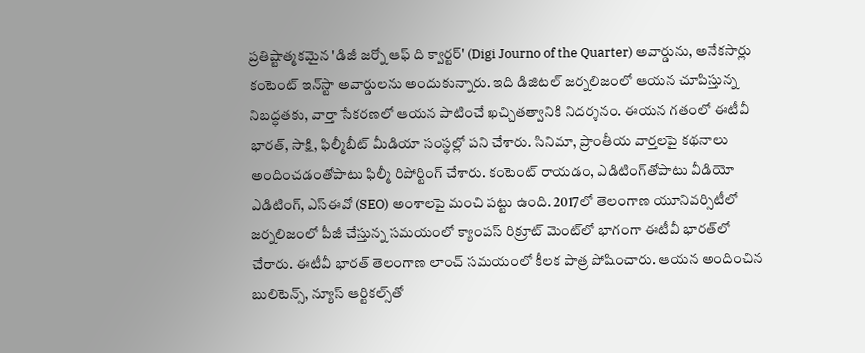ప్రతిష్టాత్మకమైన 'డిజీ జర్నో ఆఫ్ ది క్వార్టర్' (Digi Journo of the Quarter) అవార్డును, అనేకసార్లు కంటెంట్ ఇన్‌స్టా అవార్డులను అందుకున్నారు. ఇది డిజిటల్ జర్నలిజంలో ఆయన చూపిస్తున్న నిబద్ధతకు, వార్తా సేకరణలో ఆయన పాటించే ఖచ్చితత్వానికి నిదర్శనం. ఈయన గతంలో ఈటీవీ భారత్, సాక్షి, ఫిల్మీబీట్ మీడియా సంస్థల్లో పని చేశారు. సినిమా, ప్రాంతీయ వార్తలపై కథనాలు అందించడంతోపాటు ఫిల్మీ రిపోర్టింగ్ చేశారు. కంటెంట్ రాయడం, ఎడిటింగ్‌తోపాటు వీడియో ఎడిటింగ్, ఎస్‌ఈవో (SEO) అంశాలపై మంచి పట్టు ఉంది. 2017లో తెలంగాణ యూనివర్సిటీలో జర్నలిజంలో పీజీ చేస్తున్న సమయంలో క్యాంపస్ రిక్రూట్ మెంట్‌లో భాగంగా ఈటీవీ భారత్‌లో చేరారు. ఈటీవీ భారత్ తెలంగాణ లాంచ్ సమయంలో కీలక పాత్ర పోషించారు. ఆయన అందించిన బులిటెన్స్, న్యూస్ ఆర్టికల్స్‌తో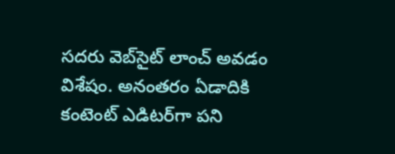సదరు వెబ్‌సైట్ లాంచ్ అవడం విశేషం. అనంతరం ఏడాదికి కంటెంట్ ఎడిటర్‌గా పని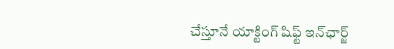చేస్తూనే యాక్టింగ్ షిఫ్ట్ ఇన్‌ఛార్జ్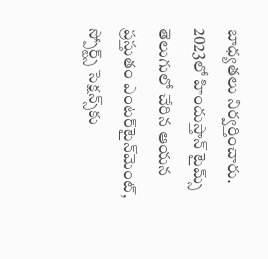బాధ్యతలు నిర్వర్తించారు. 2023లో హిందుస్తాన్ టైమ్స్ తెలుగులో చేరిన ఆయన ప్రస్తుతం ఎంటర్‌టైన్‌మెంట్, స్పోర్ట్స్ సెక్షన్స్‌కు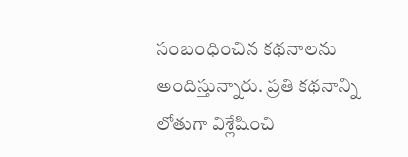సంబంధించిన కథనాలను అందిస్తున్నారు. ప్రతి కథనాన్ని లోతుగా విశ్లేషించి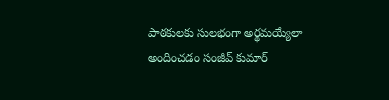పాఠకులకు సులభంగా అర్థమయ్యేలా అందించడం సంజీవ్ కుమార్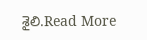శైలి.Read More